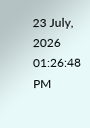23 July, 2026 01:26:48 PM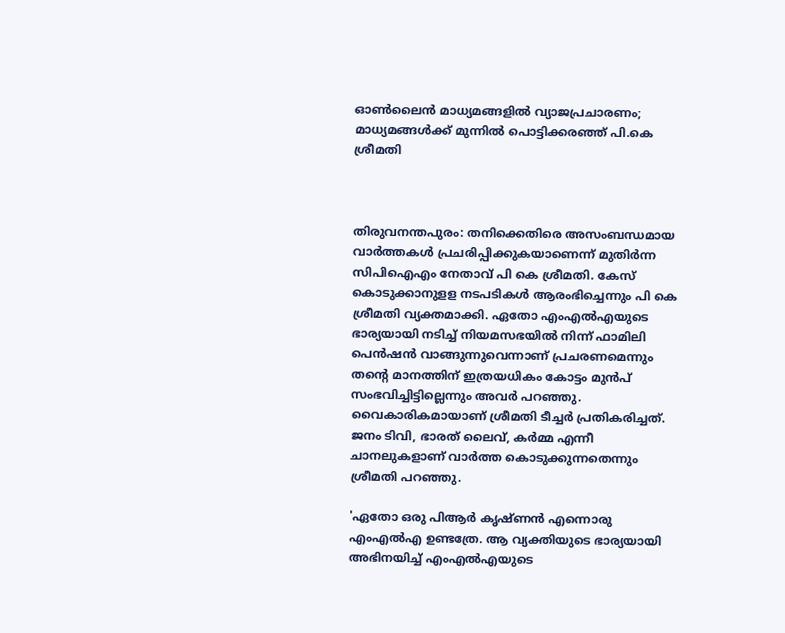ഓൺലൈൻ മാധ്യമങ്ങളിൽ വ്യാജപ്രചാരണം; മാധ്യമങ്ങൾക്ക് മുന്നിൽ പൊട്ടിക്കരഞ്ഞ് പി.കെ ശ്രീമതി



തിരുവനന്തപുരം: തനിക്കെതിരെ അസംബന്ധമായ വാര്‍ത്തകള്‍ പ്രചരിപ്പിക്കുകയാണെന്ന് മുതിര്‍ന്ന സിപിഐഎം നേതാവ് പി കെ ശ്രീമതി. കേസ് കൊടുക്കാനുളള നടപടികള്‍ ആരംഭിച്ചെന്നും പി കെ ശ്രീമതി വ്യക്തമാക്കി. ഏതോ എംഎല്‍എയുടെ ഭാര്യയായി നടിച്ച് നിയമസഭയില്‍ നിന്ന് ഫാമിലി പെന്‍ഷന്‍ വാങ്ങുന്നുവെന്നാണ് പ്രചരണമെന്നും തന്റെ മാനത്തിന് ഇത്രയധികം കോട്ടം മുന്‍പ് സംഭവിച്ചിട്ടില്ലെന്നും അവര്‍ പറഞ്ഞു. വൈകാരികമായാണ് ശ്രീമതി ടീച്ചര്‍ പ്രതികരിച്ചത്. ജനം ടിവി, ഭാരത് ലൈവ്, കര്‍മ്മ എന്നീ ചാനലുകളാണ് വാര്‍ത്ത കൊടുക്കുന്നതെന്നും ശ്രീമതി പറഞ്ഞു.

'ഏതോ ഒരു പിആര്‍ കൃഷ്ണന്‍ എന്നൊരു എംഎല്‍എ ഉണ്ടത്രേ. ആ വ്യക്തിയുടെ ഭാര്യയായി അഭിനയിച്ച് എംഎല്‍എയുടെ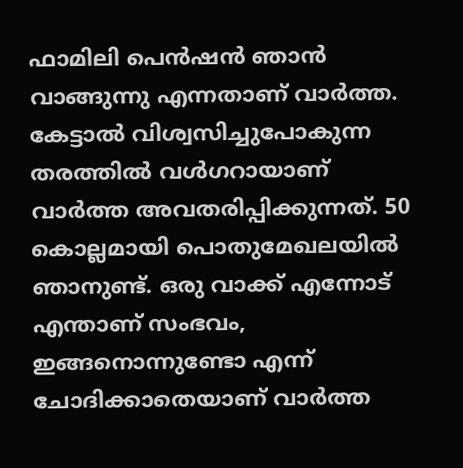ഫാമിലി പെന്‍ഷന്‍ ഞാന്‍ വാങ്ങുന്നു എന്നതാണ് വാര്‍ത്ത. കേട്ടാല്‍ വിശ്വസിച്ചുപോകുന്ന തരത്തില്‍ വള്‍ഗറായാണ് വാര്‍ത്ത അവതരിപ്പിക്കുന്നത്. 50 കൊല്ലമായി പൊതുമേഖലയില്‍ ഞാനുണ്ട്. ഒരു വാക്ക് എന്നോട് എന്താണ് സംഭവം, ഇങ്ങനൊന്നുണ്ടോ എന്ന് ചോദിക്കാതെയാണ് വാര്‍ത്ത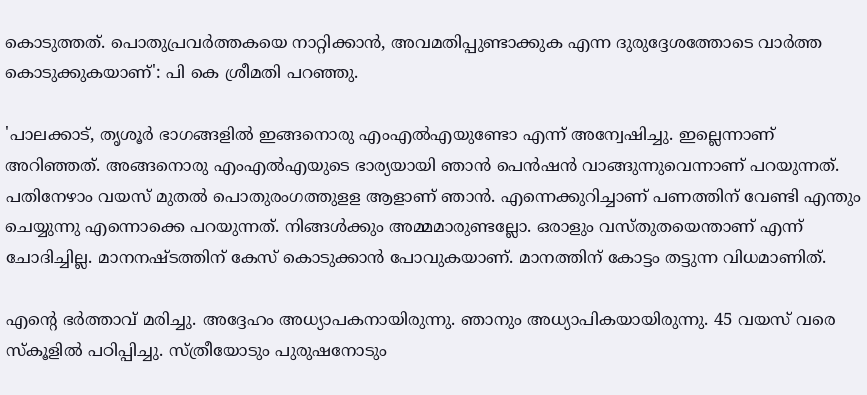കൊടുത്തത്. പൊതുപ്രവര്‍ത്തകയെ നാറ്റിക്കാന്‍, അവമതിപ്പുണ്ടാക്കുക എന്ന ദുരുദ്ദേശത്തോടെ വാര്‍ത്ത കൊടുക്കുകയാണ്': പി കെ ശ്രീമതി പറഞ്ഞു.

'പാലക്കാട്, തൃശൂര്‍ ഭാഗങ്ങളില്‍ ഇങ്ങനൊരു എംഎല്‍എയുണ്ടോ എന്ന് അന്വേഷിച്ചു. ഇല്ലെന്നാണ് അറിഞ്ഞത്. അങ്ങനൊരു എംഎല്‍എയുടെ ഭാര്യയായി ഞാന്‍ പെന്‍ഷന്‍ വാങ്ങുന്നുവെന്നാണ് പറയുന്നത്. പതിനേഴാം വയസ് മുതല്‍ പൊതുരംഗത്തുളള ആളാണ് ഞാന്‍. എന്നെക്കുറിച്ചാണ് പണത്തിന് വേണ്ടി എന്തും ചെയ്യുന്നു എന്നൊക്കെ പറയുന്നത്. നിങ്ങള്‍ക്കും അമ്മമാരുണ്ടല്ലോ. ഒരാളും വസ്തുതയെന്താണ് എന്ന് ചോദിച്ചില്ല. മാനനഷ്ടത്തിന് കേസ് കൊടുക്കാന്‍ പോവുകയാണ്. മാനത്തിന് കോട്ടം തട്ടുന്ന വിധമാണിത്.

എന്റെ ഭര്‍ത്താവ് മരിച്ചു. അദ്ദേഹം അധ്യാപകനായിരുന്നു. ഞാനും അധ്യാപികയായിരുന്നു. 45 വയസ് വരെ സ്‌കൂളില്‍ പഠിപ്പിച്ചു. സ്ത്രീയോടും പുരുഷനോടും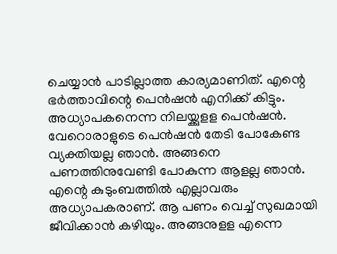ചെയ്യാന്‍ പാടില്ലാത്ത കാര്യമാണിത്. എന്റെ ഭര്‍ത്താവിന്റെ പെന്‍ഷന്‍ എനിക്ക് കിട്ടും. അധ്യാപകനെന്ന നിലയ്ക്കുളള പെൻഷൻ. വേറൊരാളുടെ പെന്‍ഷന്‍ തേടി പോകേണ്ട വ്യക്തിയല്ല ഞാന്‍. അങ്ങനെ പണത്തിനുവേണ്ടി പോകുന്ന ആളല്ല ഞാന്‍. എന്റെ കുടുംബത്തില്‍ എല്ലാവരും അധ്യാപകരാണ്. ആ പണം വെച്ച് സുഖമായി ജീവിക്കാന്‍ കഴിയും. അങ്ങനുളള എന്നെ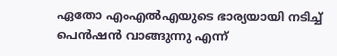ഏതോ എംഎല്‍എയുടെ ഭാര്യയായി നടിച്ച് പെന്‍ഷന്‍ വാങ്ങുന്നു എന്ന്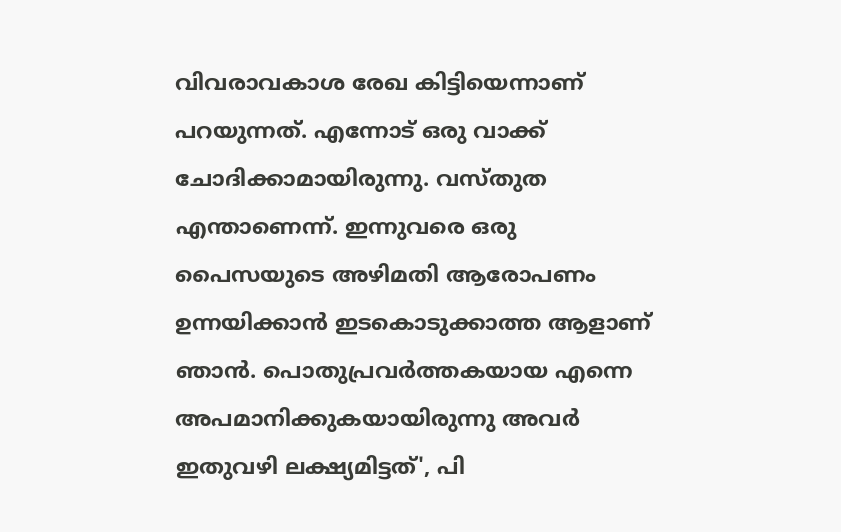വിവരാവകാശ രേഖ കിട്ടിയെന്നാണ് പറയുന്നത്. എന്നോട് ഒരു വാക്ക് ചോദിക്കാമായിരുന്നു. വസ്തുത എന്താണെന്ന്. ഇന്നുവരെ ഒരു പൈസയുടെ അഴിമതി ആരോപണം ഉന്നയിക്കാന്‍ ഇടകൊടുക്കാത്ത ആളാണ് ഞാന്‍. പൊതുപ്രവര്‍ത്തകയായ എന്നെ അപമാനിക്കുകയായിരുന്നു അവര്‍ ഇതുവഴി ലക്ഷ്യമിട്ടത്', പി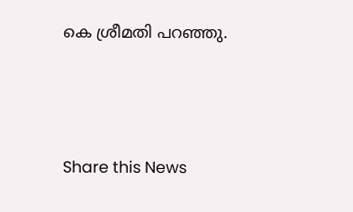കെ ശ്രീമതി പറഞ്ഞു.





Share this News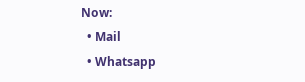Now:
  • Mail
  • Whatsapp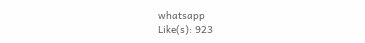whatsapp
Like(s): 923